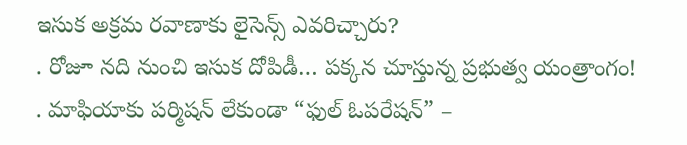ఇసుక అక్రమ రవాణాకు లైసెన్స్ ఎవరిచ్చారు?
. రోజూ నది నుంచి ఇసుక దోపిడీ… పక్కన చూస్తున్న ప్రభుత్వ యంత్రాంగం!
. మాఫియాకు పర్మిషన్ లేకుండా “ఫుల్ ఓపరేషన్” –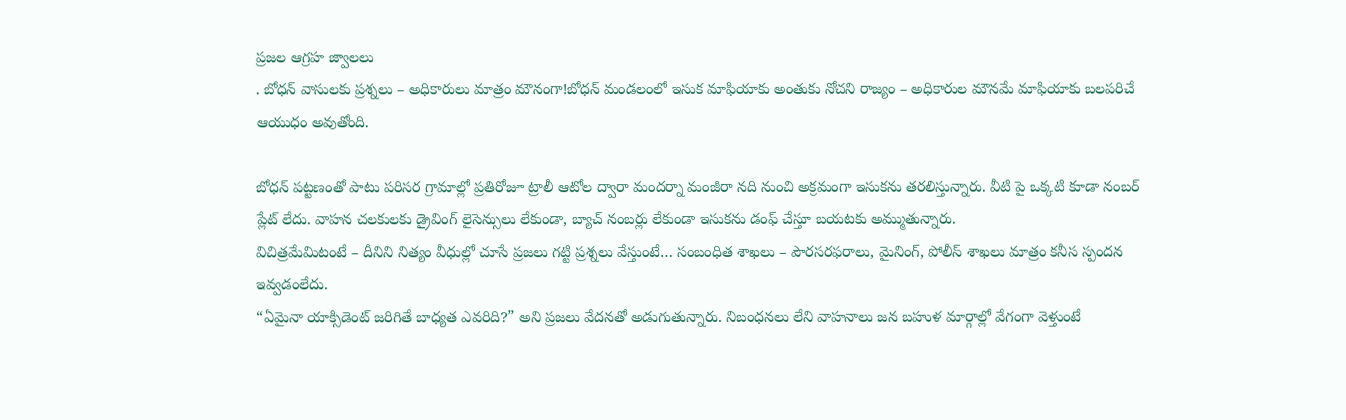ప్రజల ఆగ్రహ జ్వాలలు
. బోధన్ వాసులకు ప్రశ్నలు – అధికారులు మాత్రం మౌనంగా!బోధన్ మండలంలో ఇసుక మాఫియాకు అంతుకు నోచని రాజ్యం – అధికారుల మౌనమే మాఫియాకు బలపరిచే ఆయుధం అవుతోంది.

బోధన్ పట్టణంతో పాటు పరిసర గ్రామాల్లో ప్రతిరోజూ ట్రాలీ ఆటోల ద్వారా మందర్నా మంజీరా నది నుంచి అక్రమంగా ఇసుకను తరలిస్తున్నారు. వీటి పై ఒక్కటి కూడా నంబర్ ప్లేట్ లేదు. వాహన చలకులకు డ్రైవింగ్ లైసెన్సులు లేకుండా, బ్యాచ్ నంబర్లు లేకుండా ఇసుకను డంఫ్ చేస్తూ బయటకు అమ్ముతున్నారు.
విచిత్రమేమిటంటే – దీనిని నిత్యం వీధుల్లో చూసే ప్రజలు గట్టి ప్రశ్నలు వేస్తుంటే… సంబంధిత శాఖలు – పౌరసరఫరాలు, మైనింగ్, పోలీస్ శాఖలు మాత్రం కనీస స్పందన ఇవ్వడంలేదు.
“ఏమైనా యాక్సిడెంట్ జరిగితే బాధ్యత ఎవరిది?” అని ప్రజలు వేదనతో అడుగుతున్నారు. నిబంధనలు లేని వాహనాలు జన బహుళ మార్గాల్లో వేగంగా వెళ్తుంటే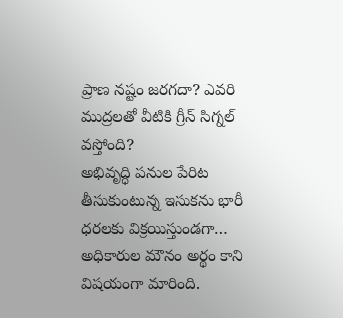ప్రాణ నష్టం జరగదా? ఎవరి ముద్రలతో వీటికి గ్రీన్ సిగ్నల్ వస్తోంది?
అభివృద్ధి పనుల పేరిట తీసుకుంటున్న ఇసుకను భారీ ధరలకు విక్రయిస్తుండగా… అధికారుల మౌనం అర్థం కాని విషయంగా మారింది.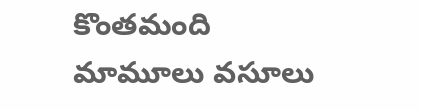కొంతమంది మామూలు వసూలు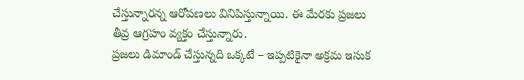చేస్తున్నారన్న ఆరోపణలు వినిపిస్తున్నాయి. ఈ మేరకు ప్రజలు తీవ్ర ఆగ్రహం వ్యక్తం చేస్తున్నారు.
ప్రజలు డిమాండ్ చేస్తున్నది ఒక్కటే – ఇప్పటికైనా అక్రమ ఇసుక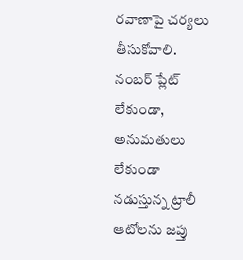రవాణాపై చర్యలు తీసుకోవాలి. నంబర్ ప్లేట్ లేకుండా, అనుమతులు లేకుండా నడుస్తున్న ట్రాలీ ఆటోలను జప్తు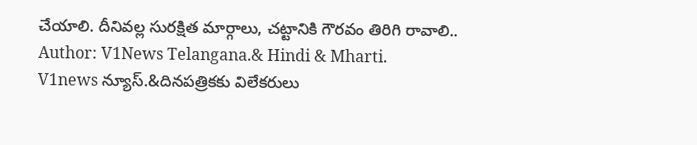చేయాలి. దీనివల్ల సురక్షిత మార్గాలు, చట్టానికి గౌరవం తిరిగి రావాలి..
Author: V1News Telangana.& Hindi & Mharti.
V1news న్యూస్.&దినపత్రికకు విలేకరులు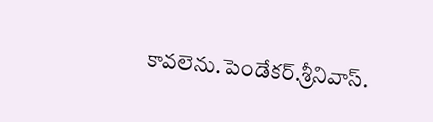కావలెను.పెండేకర్.శ్రీనివాస్.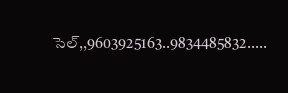సెల్,,9603925163..9834485832.....